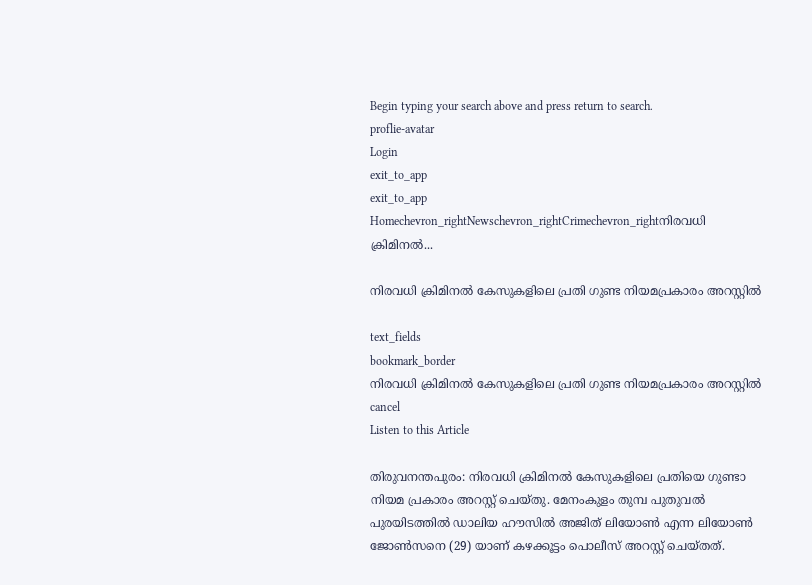Begin typing your search above and press return to search.
proflie-avatar
Login
exit_to_app
exit_to_app
Homechevron_rightNewschevron_rightCrimechevron_rightനിരവധി ക്രിമിനൽ...

നിരവധി ക്രിമിനൽ കേസുകളിലെ പ്രതി ഗുണ്ട നിയമപ്രകാരം അറസ്റ്റിൽ

text_fields
bookmark_border
നിരവധി ക്രിമിനൽ കേസുകളിലെ പ്രതി ഗുണ്ട നിയമപ്രകാരം അറസ്റ്റിൽ
cancel
Listen to this Article

തിരുവനന്തപുരം: നിരവധി ക്രിമിനൽ കേസുകളിലെ പ്രതിയെ ഗുണ്ടാ നിയമ പ്രകാരം അറസ്റ്റ് ചെയ്തു. മേനംകുളം തുമ്പ പുതുവൽ പുരയിടത്തിൽ ഡാലിയ ഹൗസിൽ അജിത് ലിയോൺ എന്ന ലിയോൺ ജോൺസനെ (29) യാണ് കഴക്കൂട്ടം പൊലീസ് അറസ്റ്റ് ചെയ്തത്.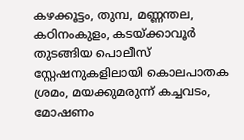കഴക്കൂട്ടം, തുമ്പ, മണ്ണന്തല, കഠിനംകുളം, കടയ്ക്കാവൂർ തുടങ്ങിയ പൊലീസ് സ്റ്റേഷനുകളിലായി കൊലപാതക ശ്രമം, മയക്കുമരുന്ന് കച്ചവടം, മോഷണം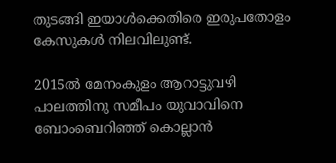തുടങ്ങി ഇയാൾക്കെതിരെ ഇരുപതോളം കേസുകൾ നിലവിലുണ്ട്.

2015ൽ മേനംകുളം ആറാട്ടുവഴി പാലത്തിനു സമീപം യുവാവിനെ ബോംബെറിഞ്ഞ് കൊല്ലാൻ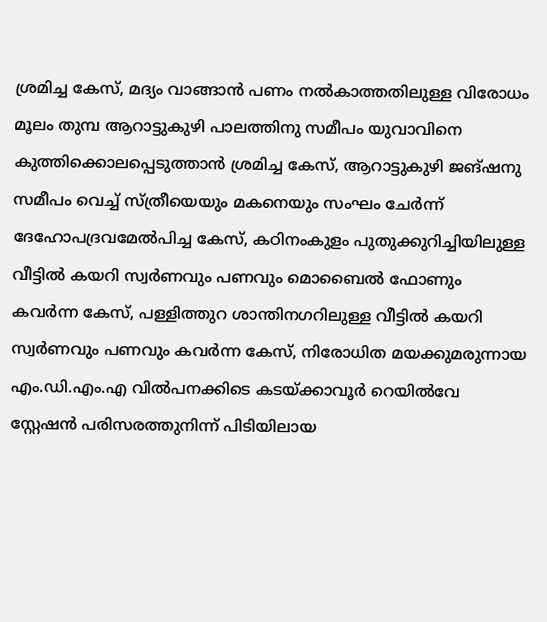ശ്രമിച്ച കേസ്, മദ്യം വാങ്ങാൻ പണം നൽകാത്തതിലുള്ള വിരോധം മൂലം തുമ്പ ആറാട്ടുകുഴി പാലത്തിനു സമീപം യുവാവിനെ കുത്തിക്കൊലപ്പെടുത്താൻ ശ്രമിച്ച കേസ്, ആറാട്ടുകുഴി ജങ്ഷനു സമീപം വെച്ച് സ്ത്രീയെയും മകനെയും സംഘം ചേർന്ന് ദേഹോപദ്രവമേൽപിച്ച കേസ്, കഠിനംകുളം പുതുക്കുറിച്ചിയിലുള്ള വീട്ടിൽ കയറി സ്വർണവും പണവും മൊബൈൽ ഫോണും കവർന്ന കേസ്, പള്ളിത്തുറ ശാന്തിനഗറിലുള്ള വീട്ടിൽ കയറി സ്വർണവും പണവും കവർന്ന കേസ്, നിരോധിത മയക്കുമരുന്നായ എം.ഡി.എം.എ വിൽപനക്കിടെ കടയ്ക്കാവൂർ റെയിൽവേ സ്റ്റേഷൻ പരിസരത്തുനിന്ന് പിടിയിലായ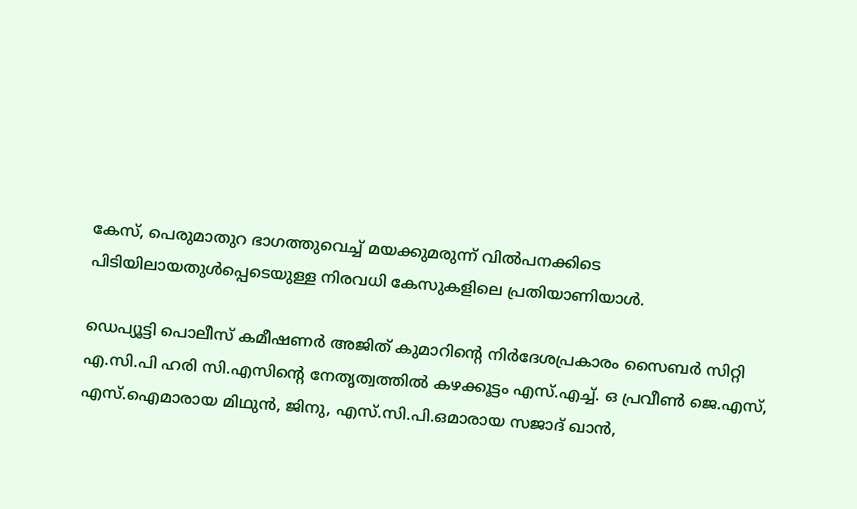കേസ്, പെരുമാതുറ ഭാഗത്തുവെച്ച് മയക്കുമരുന്ന് വിൽപനക്കിടെ പിടിയിലായതുൾപ്പെടെയുള്ള നിരവധി കേസുകളിലെ പ്രതിയാണിയാൾ.

ഡെപ്യൂട്ടി പൊലീസ് കമീഷണർ അജിത് കുമാറിന്‍റെ നിർദേശപ്രകാരം സൈബർ സിറ്റി എ.സി.പി ഹരി സി.എസിന്‍റെ നേതൃത്വത്തിൽ കഴക്കൂട്ടം എസ്.എച്ച്. ഒ പ്രവീൺ ജെ.എസ്, എസ്.ഐമാരായ മിഥുൻ, ജിനു, എസ്.സി.പി.ഒമാരായ സജാദ് ഖാൻ,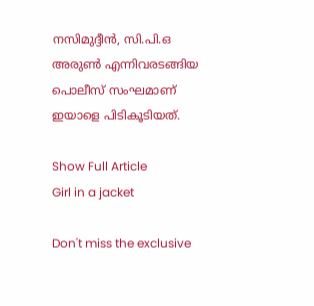നസിമുദ്ദീൻ, സി.പി.ഒ അരുൺ എന്നിവരടങ്ങിയ പൊലീസ് സംഘമാണ് ഇയാളെ പിടികൂടിയത്.

Show Full Article
Girl in a jacket

Don't miss the exclusive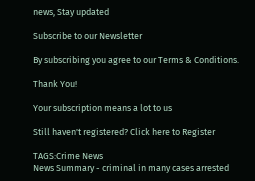news, Stay updated

Subscribe to our Newsletter

By subscribing you agree to our Terms & Conditions.

Thank You!

Your subscription means a lot to us

Still haven't registered? Click here to Register

TAGS:Crime News
News Summary - criminal in many cases arrested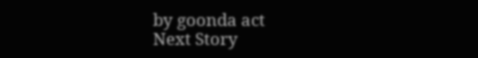by goonda act
Next Story